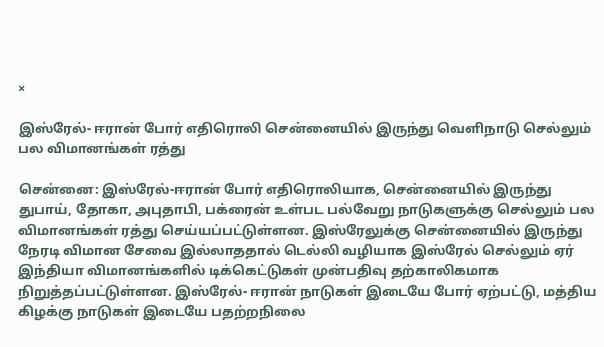×

இஸ்ரேல்- ஈரான் போர் எதிரொலி சென்னையில் இருந்து வெளிநாடு செல்லும் பல விமானங்கள் ரத்து

சென்னை: இஸ்ரேல்-ஈரான் போர் எதிரொலியாக, சென்னையில் இருந்து துபாய், தோகா, அபுதாபி, பக்ரைன் உள்பட பல்வேறு நாடுகளுக்கு செல்லும் பல விமானங்கள் ரத்து செய்யப்பட்டுள்ளன. இஸ்ரேலுக்கு சென்னையில் இருந்து நேரடி விமான சேவை இல்லாததால் டெல்லி வழியாக இஸ்ரேல் செல்லும் ஏர் இந்தியா விமானங்களில் டிக்கெட்டுகள் முன்பதிவு தற்காலிகமாக நிறுத்தப்பட்டுள்ளன. இஸ்ரேல்- ஈரான் நாடுகள் இடையே போர் ஏற்பட்டு, மத்திய கிழக்கு நாடுகள் இடையே பதற்றநிலை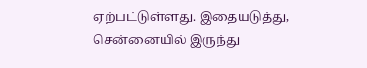ஏற்பட்டுள்ளது. இதையடுத்து, சென்னையில் இருந்து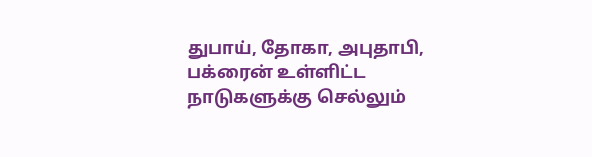துபாய், தோகா, அபுதாபி, பக்ரைன் உள்ளிட்ட நாடுகளுக்கு செல்லும்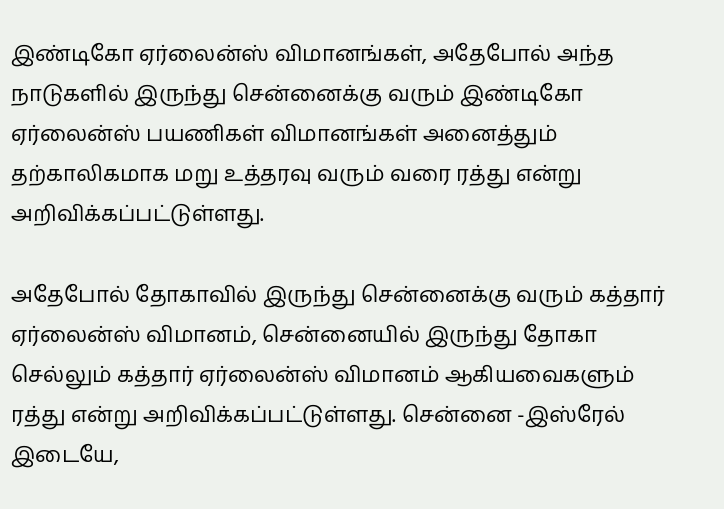இண்டிகோ ஏர்லைன்ஸ் விமானங்கள், அதேபோல் அந்த நாடுகளில் இருந்து சென்னைக்கு வரும் இண்டிகோ ஏர்லைன்ஸ் பயணிகள் விமானங்கள் அனைத்தும் தற்காலிகமாக மறு உத்தரவு வரும் வரை ரத்து என்று அறிவிக்கப்பட்டுள்ளது.

அதேபோல் தோகாவில் இருந்து சென்னைக்கு வரும் கத்தார் ஏர்லைன்ஸ் விமானம், சென்னையில் இருந்து தோகா செல்லும் கத்தார் ஏர்லைன்ஸ் விமானம் ஆகியவைகளும் ரத்து என்று அறிவிக்கப்பட்டுள்ளது. சென்னை -இஸ்ரேல் இடையே,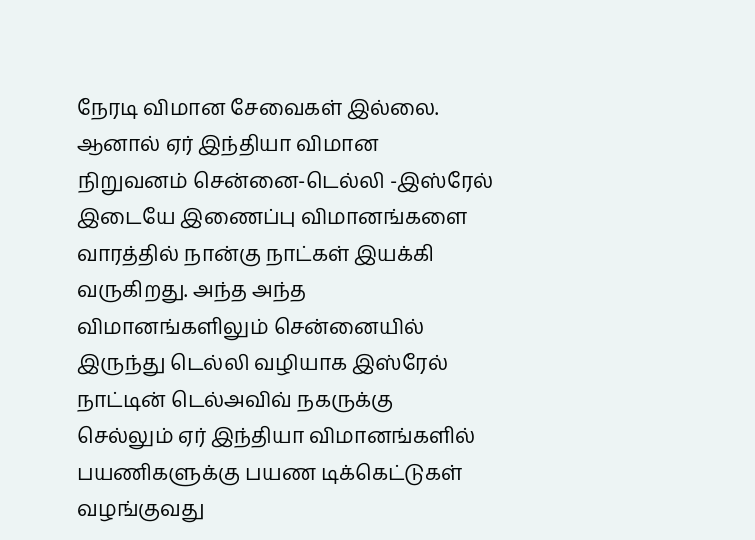நேரடி விமான சேவைகள் இல்லை. ஆனால் ஏர் இந்தியா விமான நிறுவனம் சென்னை-டெல்லி -இஸ்ரேல் இடையே இணைப்பு விமானங்களை வாரத்தில் நான்கு நாட்கள் இயக்கி வருகிறது. அந்த அந்த விமானங்களிலும் சென்னையில் இருந்து டெல்லி வழியாக இஸ்ரேல் நாட்டின் டெல்அவிவ் நகருக்கு செல்லும் ஏர் இந்தியா விமானங்களில் பயணிகளுக்கு பயண டிக்கெட்டுகள் வழங்குவது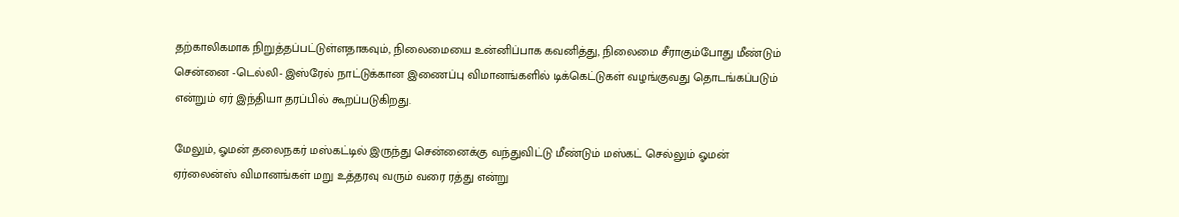தற்காலிகமாக நிறுத்தப்பட்டுள்ளதாகவும், நிலைமையை உன்னிப்பாக கவனித்து, நிலைமை சீராகும்போது மீண்டும் சென்னை -டெல்லி- இஸ்ரேல் நாட்டுக்கான இணைப்பு விமானங்களில் டிக்கெட்டுகள் வழங்குவது தொடங்கப்படும் என்றும் ஏர் இந்தியா தரப்பில் கூறப்படுகிறது.

மேலும், ஓமன் தலைநகர் மஸ்கட்டில் இருந்து சென்னைக்கு வந்துவிட்டு மீண்டும் மஸ்கட் செல்லும் ஓமன் ஏர்லைன்ஸ் விமானங்கள் மறு உத்தரவு வரும் வரை ரத்து என்று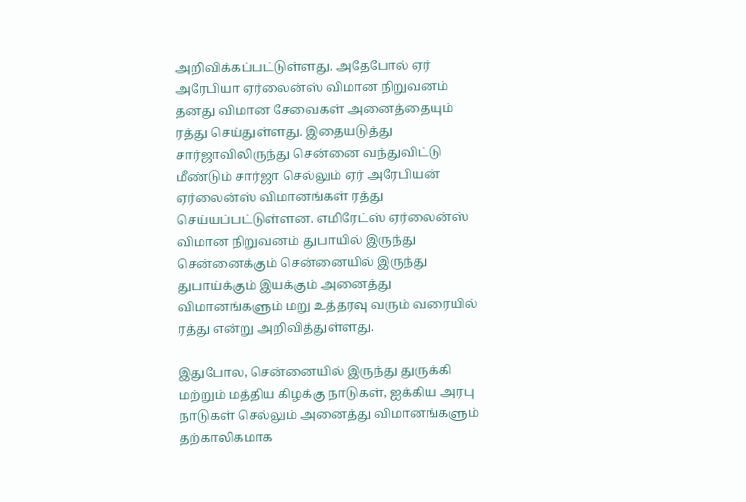அறிவிக்கப்பட்டுள்ளது. அதேபோல் ஏர் அரேபியா ஏர்லைன்ஸ் விமான நிறுவனம் தனது விமான சேவைகள் அனைத்தையும் ரத்து செய்துள்ளது. இதையடுத்து சார்ஜாவிலிருந்து சென்னை வந்துவிட்டு மீண்டும் சார்ஜா செல்லும் ஏர் அரேபியன் ஏர்லைன்ஸ் விமானங்கள் ரத்து செய்யப்பட்டுள்ளன. எமிரேட்ஸ் ஏர்லைன்ஸ் விமான நிறுவனம் துபாயில் இருந்து சென்னைக்கும் சென்னையில் இருந்து துபாய்க்கும் இயக்கும் அனைத்து விமானங்களும் மறு உத்தரவு வரும் வரையில் ரத்து என்று அறிவித்துள்ளது.

இதுபோல, சென்னையில் இருந்து துருக்கி மற்றும் மத்திய கிழக்கு நாடுகள், ஐக்கிய அரபு நாடுகள் செல்லும் அனைத்து விமானங்களும் தற்காலிகமாக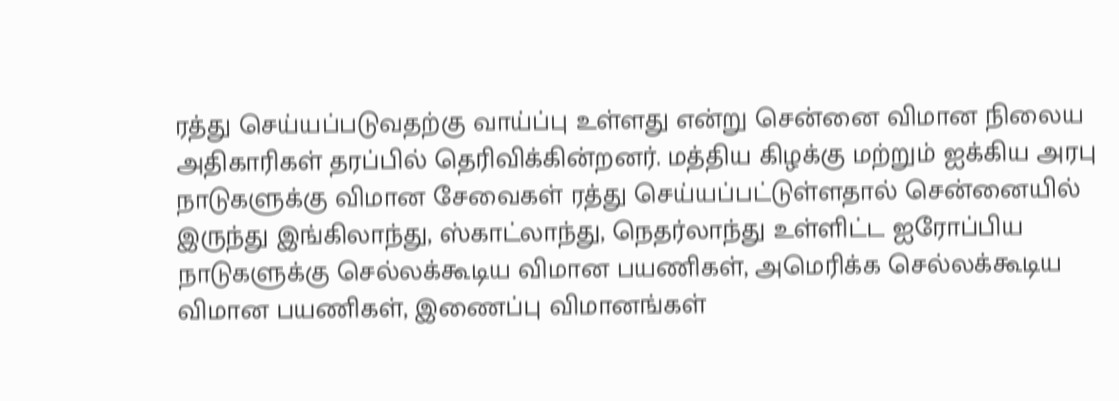ரத்து செய்யப்படுவதற்கு வாய்ப்பு உள்ளது என்று சென்னை விமான நிலைய அதிகாரிகள் தரப்பில் தெரிவிக்கின்றனர். மத்திய கிழக்கு மற்றும் ஐக்கிய அரபு நாடுகளுக்கு விமான சேவைகள் ரத்து செய்யப்பட்டுள்ளதால் சென்னையில் இருந்து இங்கிலாந்து, ஸ்காட்லாந்து, நெதர்லாந்து உள்ளிட்ட ஐரோப்பிய நாடுகளுக்கு செல்லக்கூடிய விமான பயணிகள், அமெரிக்க செல்லக்கூடிய விமான பயணிகள், இணைப்பு விமானங்கள்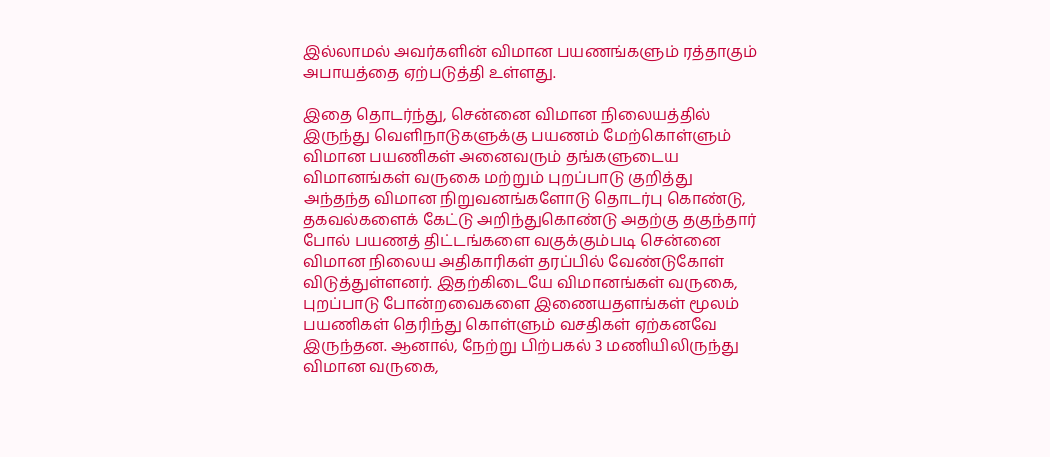இல்லாமல் அவர்களின் விமான பயணங்களும் ரத்தாகும் அபாயத்தை ஏற்படுத்தி உள்ளது.

இதை தொடர்ந்து, சென்னை விமான நிலையத்தில் இருந்து வெளிநாடுகளுக்கு பயணம் மேற்கொள்ளும் விமான பயணிகள் அனைவரும் தங்களுடைய விமானங்கள் வருகை மற்றும் புறப்பாடு குறித்து அந்தந்த விமான நிறுவனங்களோடு தொடர்பு கொண்டு, தகவல்களைக் கேட்டு அறிந்துகொண்டு அதற்கு தகுந்தார் போல் பயணத் திட்டங்களை வகுக்கும்படி சென்னை விமான நிலைய அதிகாரிகள் தரப்பில் வேண்டுகோள் விடுத்துள்ளனர். இதற்கிடையே விமானங்கள் வருகை, புறப்பாடு போன்றவைகளை இணையதளங்கள் மூலம் பயணிகள் தெரிந்து கொள்ளும் வசதிகள் ஏற்கனவே இருந்தன. ஆனால், நேற்று பிற்பகல் 3 மணியிலிருந்து விமான வருகை,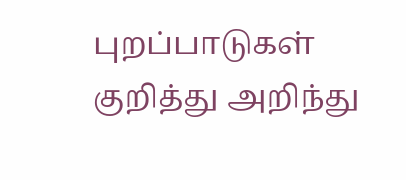புறப்பாடுகள் குறித்து அறிந்து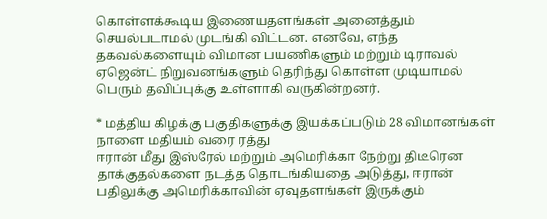கொள்ளக்கூடிய இணையதளங்கள் அனைத்தும் செயல்படாமல் முடங்கி விட்டன. எனவே, எந்த தகவல்களையும் விமான பயணிகளும் மற்றும் டிராவல் ஏஜென்ட் நிறுவனங்களும் தெரிந்து கொள்ள முடியாமல் பெரும் தவிப்புக்கு உள்ளாகி வருகின்றனர்.

* மத்திய கிழக்கு பகுதிகளுக்கு இயக்கப்படும் 28 விமானங்கள் நாளை மதியம் வரை ரத்து
ஈரான் மீது இஸ்ரேல் மற்றும் அமெரிக்கா நேற்று திடீரென தாக்குதல்களை நடத்த தொடங்கியதை அடுத்து, ஈரான் பதிலுக்கு அமெரிக்காவின் ஏவுதளங்கள் இருக்கும்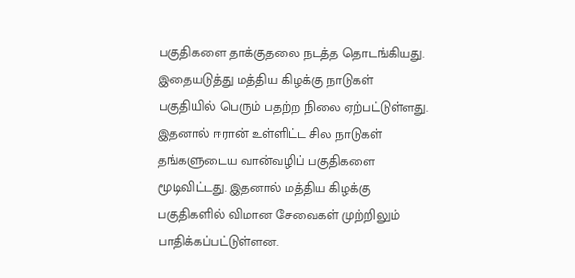பகுதிகளை தாக்குதலை நடத்த தொடங்கியது. இதையடுத்து மத்திய கிழக்கு நாடுகள் பகுதியில் பெரும் பதற்ற நிலை ஏற்பட்டுள்ளது. இதனால் ஈரான் உள்ளிட்ட சில நாடுகள் தங்களுடைய வான்வழிப் பகுதிகளை மூடிவிட்டது. இதனால் மத்திய கிழக்கு பகுதிகளில் விமான சேவைகள் முற்றிலும் பாதிக்கப்பட்டுள்ளன.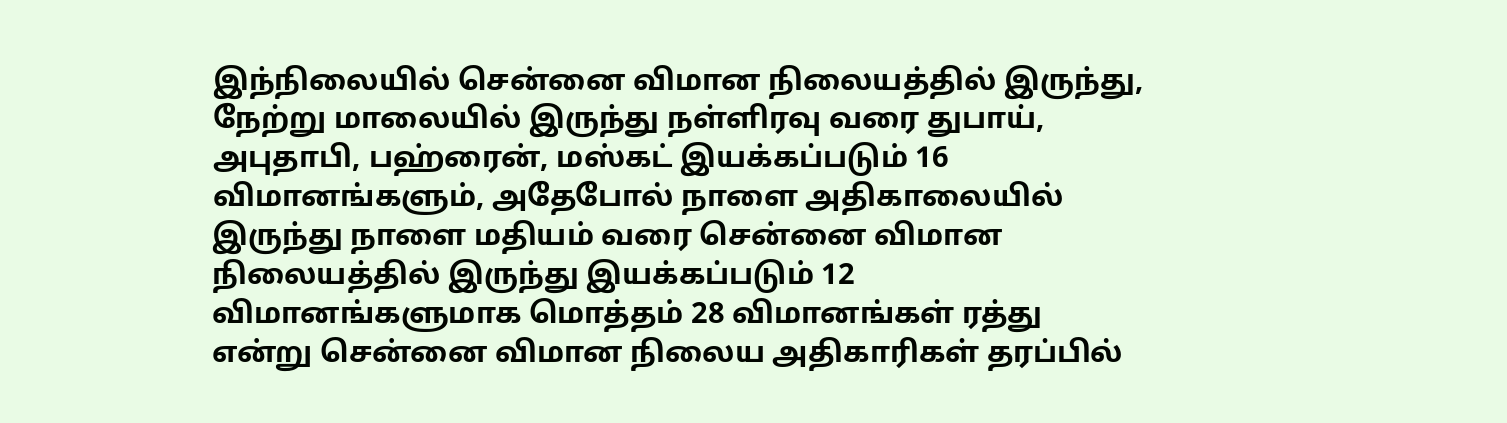இந்நிலையில் சென்னை விமான நிலையத்தில் இருந்து, நேற்று மாலையில் இருந்து நள்ளிரவு வரை துபாய், அபுதாபி, பஹ்ரைன், மஸ்கட் இயக்கப்படும் 16 விமானங்களும், அதேபோல் நாளை அதிகாலையில் இருந்து நாளை மதியம் வரை சென்னை விமான நிலையத்தில் இருந்து இயக்கப்படும் 12 விமானங்களுமாக மொத்தம் 28 விமானங்கள் ரத்து என்று சென்னை விமான நிலைய அதிகாரிகள் தரப்பில்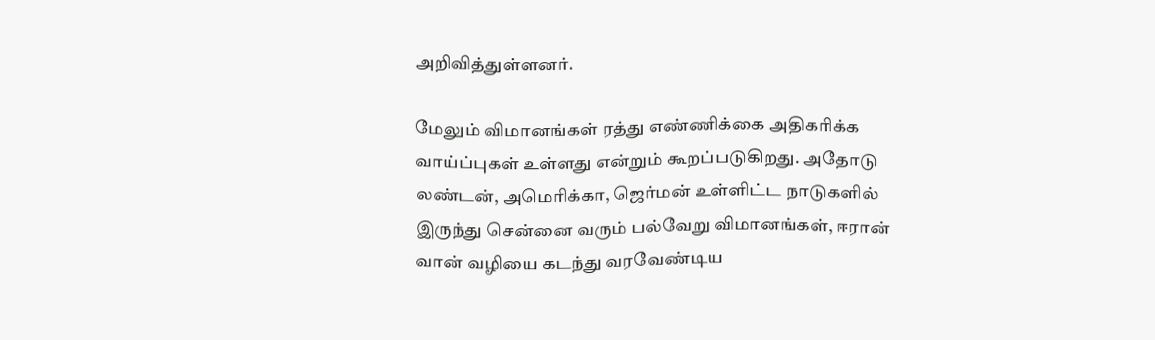அறிவித்துள்ளனர்.

மேலும் விமானங்கள் ரத்து எண்ணிக்கை அதிகரிக்க வாய்ப்புகள் உள்ளது என்றும் கூறப்படுகிறது. அதோடு லண்டன், அமெரிக்கா, ஜெர்மன் உள்ளிட்ட நாடுகளில் இருந்து சென்னை வரும் பல்வேறு விமானங்கள், ஈரான் வான் வழியை கடந்து வரவேண்டிய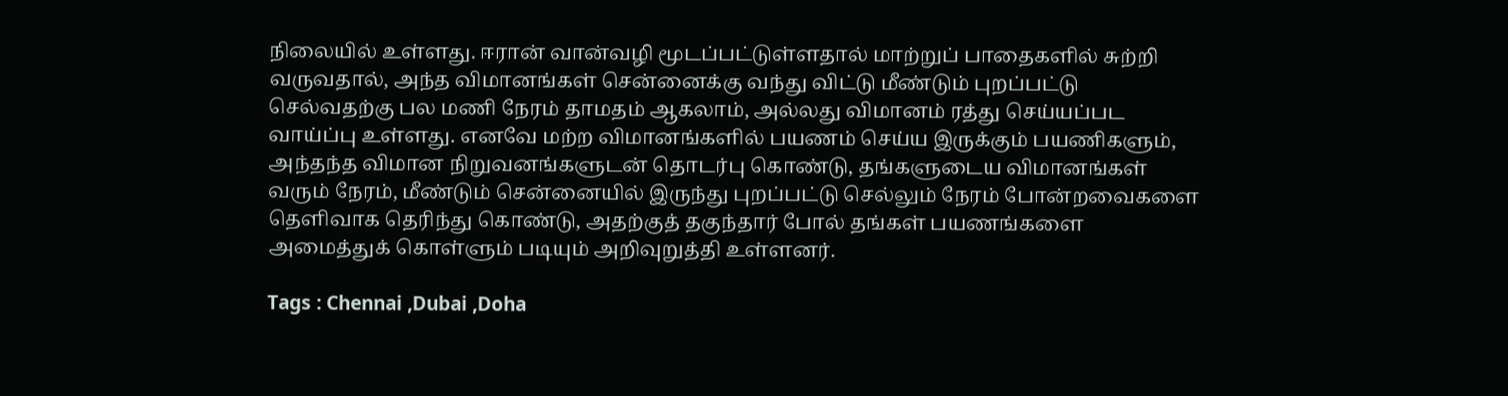நிலையில் உள்ளது. ஈரான் வான்வழி மூடப்பட்டுள்ளதால் மாற்றுப் பாதைகளில் சுற்றி வருவதால், அந்த விமானங்கள் சென்னைக்கு வந்து விட்டு மீண்டும் புறப்பட்டு செல்வதற்கு பல மணி நேரம் தாமதம் ஆகலாம், அல்லது விமானம் ரத்து செய்யப்பட வாய்ப்பு உள்ளது. எனவே மற்ற விமானங்களில் பயணம் செய்ய இருக்கும் பயணிகளும், அந்தந்த விமான நிறுவனங்களுடன் தொடர்பு கொண்டு, தங்களுடைய விமானங்கள் வரும் நேரம், மீண்டும் சென்னையில் இருந்து புறப்பட்டு செல்லும் நேரம் போன்றவைகளை தெளிவாக தெரிந்து கொண்டு, அதற்குத் தகுந்தார் போல் தங்கள் பயணங்களை அமைத்துக் கொள்ளும் படியும் அறிவுறுத்தி உள்ளனர்.

Tags : Chennai ,Dubai ,Doha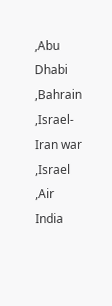,Abu Dhabi ,Bahrain ,Israel-Iran war ,Israel ,Air India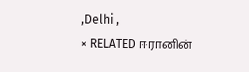,Delhi ,
× RELATED ஈரானின்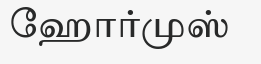ஹோர்முஸ்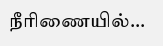நீரிணையில்...